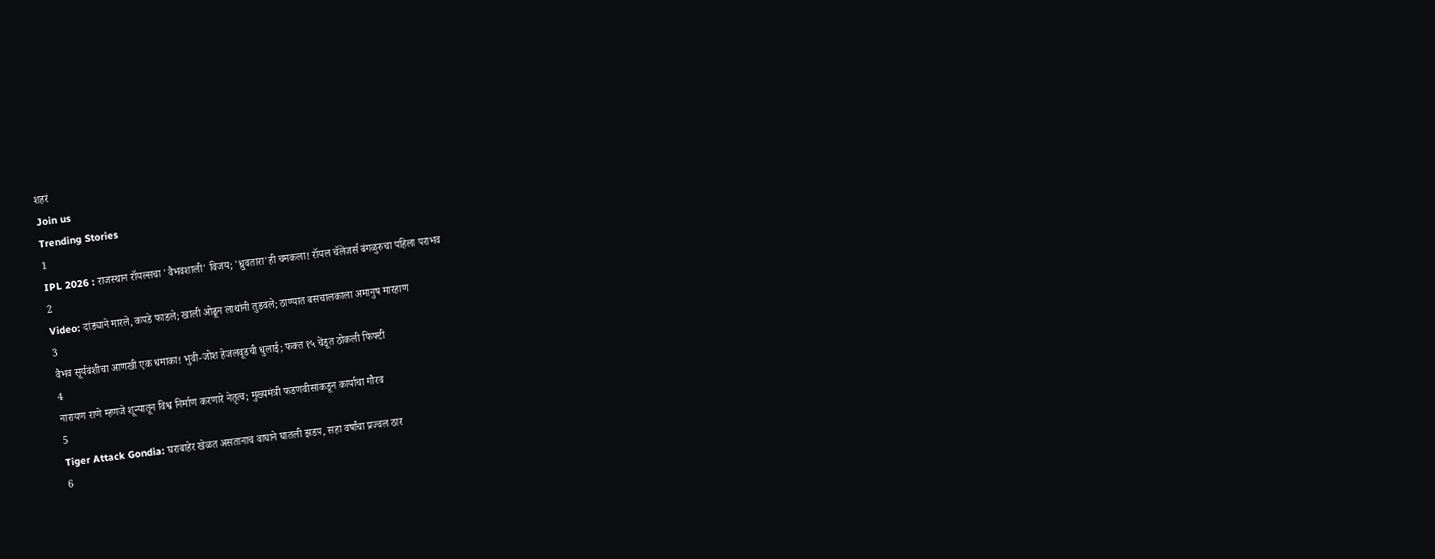शहरं
Join us
Trending Stories
1
IPL 2026 : राजस्थान रॉयल्सचा 'वैभवशाली' विजय; 'ध्रुवतारा'ही चमकला! रॉयल चॅलेंजर्स बंगळुरुचा पहिला पराभव
2
Video: दांड्याने मारले, कपडे फाडले; खाली ओढून लाथांनी तुडवले; ठाण्यात बसचालकाला अमानुष मारहाण
3
वैभव सूर्यवंशीचा आणखी एक धमाका! भुवी-जोश हेजलवूडची धुलाई; फक्त १५ चेंडूत ठोकली फिफ्टी
4
नारायण राणे म्हणजे शून्यातून विश्व निर्माण करणारे नेतृत्व; मुख्यमंत्री फडणवीसांकडून कार्याचा गौरव
5
Tiger Attack Gondia: घराबाहेर खेळत असतानाच वाघाने घातली झडप, सहा वर्षांचा प्रज्वल ठार
6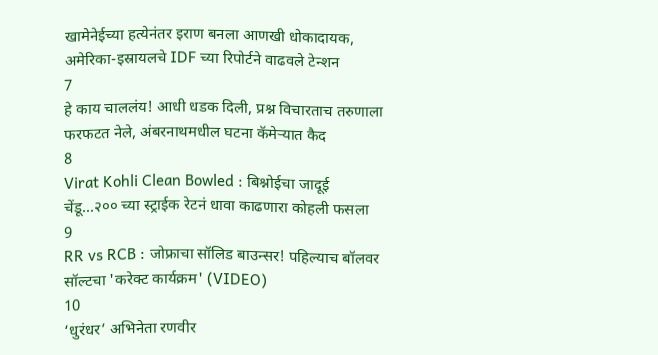खामेनेईच्या हत्येनंतर इराण बनला आणखी धोकादायक, अमेरिका-इस्रायलचे IDF च्या रिपोर्टने वाढवले टेन्शन
7
हे काय चाललंय! आधी धडक दिली, प्रश्न विचारताच तरुणाला फरफटत नेले, अंबरनाथमधील घटना कॅमेऱ्यात कैद
8
Virat Kohli Clean Bowled : बिश्नोईचा जादूई चेंडू...२०० च्या स्ट्राईक रेटनं धावा काढणारा कोहली फसला
9
RR vs RCB : जोफ्राचा सॉलिड बाउन्सर! पहिल्याच बॉलवर सॉल्टचा 'करेक्ट कार्यक्रम' (VIDEO)
10
‘धुरंधर’ अभिनेता रणवीर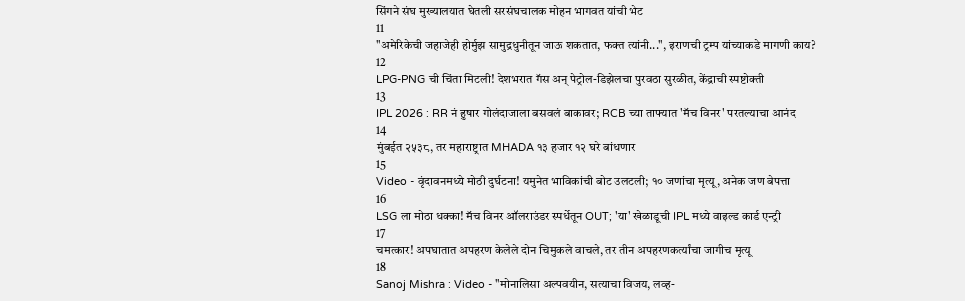सिंगने संघ मुख्यालयात घेतली सरसंघचालक मोहन भागवत यांची भेट
11
"अमेरिकेची जहाजेही होर्मुझ सामुद्रधुनीतून जाऊ शकतात, फक्त त्यांनी...", इराणची ट्रम्प यांच्याकडे मागणी काय?
12
LPG-PNG ची चिंता मिटली! देशभरात गॅस अन् पेट्रोल-डिझेलचा पुरवठा सुरळीत, केंद्राची स्पष्टोक्ती
13
IPL 2026 : RR नं हुषार गोलंदाजाला बसवलं बाकावर; RCB च्या ताफ्यात 'मॅच विनर' परतल्याचा आनंद
14
मुंबईत २५३८, तर महाराष्ट्रात MHADA १३ हजार १२ घरे बांधणार
15
Video - वृंदावनमध्ये मोठी दुर्घटना! यमुनेत भाविकांची बोट उलटली; १० जणांचा मृत्यू, अनेक जण बेपत्ता
16
LSG ला मोठा धक्का! मॅच विनर ऑलराउंडर स्पर्धेतून OUT; 'या' खेळाडूची IPL मध्ये वाइल्ड कार्ड एन्ट्री
17
चमत्कार! अपघातात अपहरण केलेले दोन चिमुकले वाचले, तर तीन अपहरणकर्त्यांचा जागीच मृत्यू
18
Sanoj Mishra : Video - "मोनालिसा अल्पवयीन, सत्याचा विजय, लव्ह-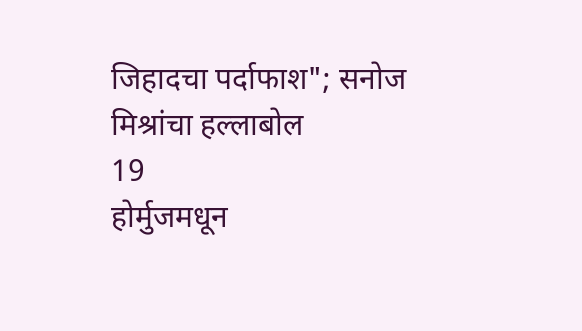जिहादचा पर्दाफाश"; सनोज मिश्रांचा हल्लाबोल
19
होर्मुजमधून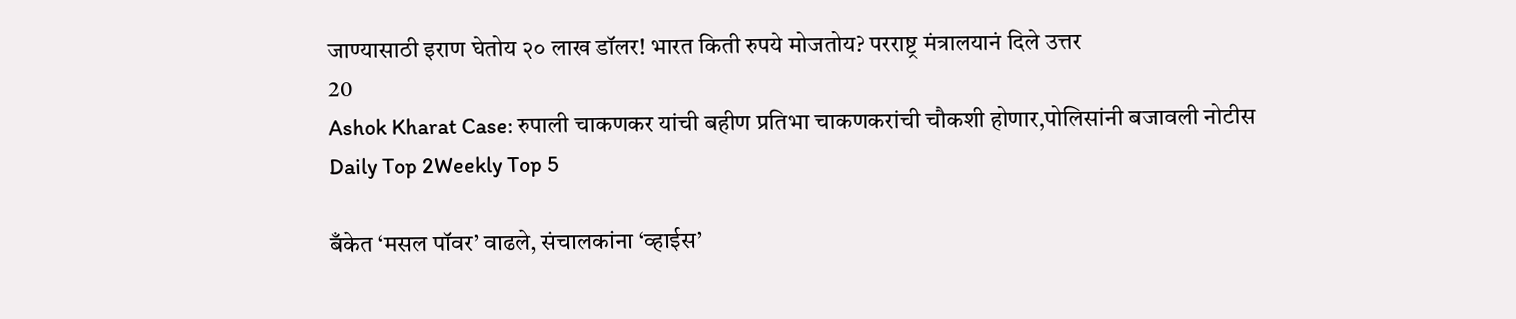जाण्यासाठी इराण घेतोय २० लाख डॉलर! भारत किती रुपये मोजतोय? परराष्ट्र मंत्रालयानं दिले उत्तर
20
Ashok Kharat Case: रुपाली चाकणकर यांची बहीण प्रतिभा चाकणकरांची चौकशी होणार,पोलिसांनी बजावली नोटीस
Daily Top 2Weekly Top 5

बँकेत ‘मसल पॉवर’ वाढले, संचालकांना ‘व्हाईस’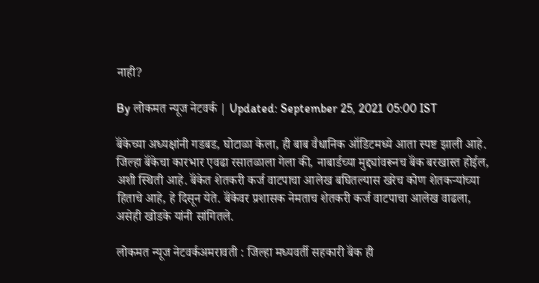नाही?

By लोकमत न्यूज नेटवर्क | Updated: September 25, 2021 05:00 IST

बॅंकेच्या अध्यक्षांनी गडबड, घोटाळा केला, ही बाब वैधानिक ऑडिटमध्ये आता स्पष्ट झाली आहे. जिल्हा बॅंकेचा कारभार एवढा रसातळाला गेला की, नाबार्डच्या मुद्द्यांवरूनच बॅंक बरखास्त होईल, अशी स्थिती आहे. बॅंकेत शेतकरी कर्ज वाटपाचा आलेख बघितल्यास खरेच कोण शेतकऱ्यांच्या हिताचे आहे, हे दिसून येते. बॅंकेवर प्रशासक नेमताच शेतकरी कर्ज वाटपाचा आलेख वाढला, असेही खोडके यांनी सांगितले.

लोकमत न्यूज नेटवर्कअमरावती : जिल्हा मध्यवर्ती सहकारी बॅंक ही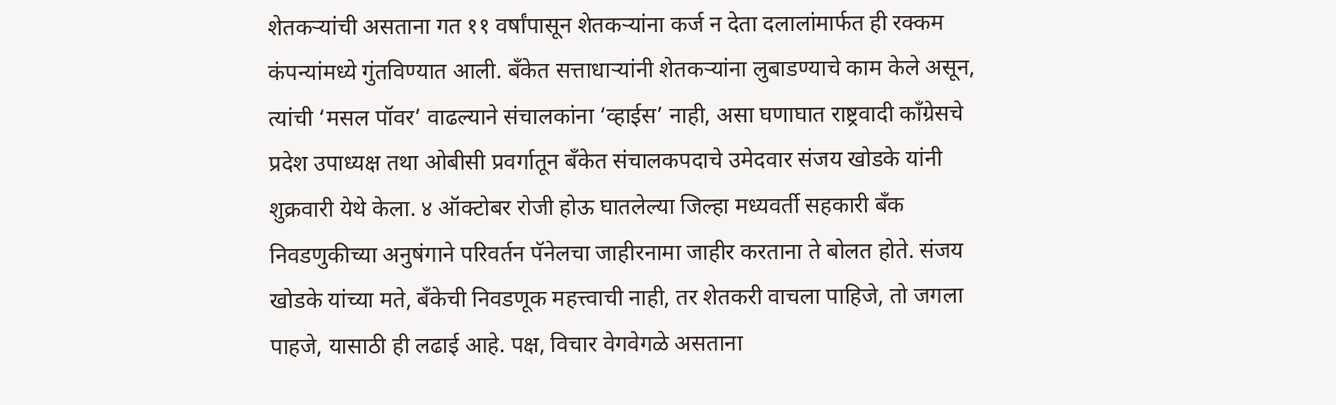शेतकऱ्यांची असताना गत ११ वर्षांपासून शेतकऱ्यांना कर्ज न देता दलालांमार्फत ही रक्कम कंपन्यांमध्ये गुंतविण्यात आली. बॅंकेत सत्ताधाऱ्यांनी शेतकऱ्यांना लुबाडण्याचे काम केले असून, त्यांची ‘मसल पॉवर’ वाढल्याने संचालकांना ‘व्हाईस’ नाही, असा घणाघात राष्ट्रवादी काँग्रेसचे प्रदेश उपाध्यक्ष तथा ओबीसी प्रवर्गातून बॅंकेत संचालकपदाचे उमेदवार संजय खोडके यांनी शुक्रवारी येथे केला. ४ ऑक्टोबर रोजी होऊ घातलेल्या जिल्हा मध्यवर्ती सहकारी बॅंक निवडणुकीच्या अनुषंगाने परिवर्तन पॅनेलचा जाहीरनामा जाहीर करताना ते बोलत होते. संजय खोडके यांच्या मते, बॅंकेची निवडणूक महत्त्वाची नाही, तर शेतकरी वाचला पाहिजे, तो जगला पाहजे, यासाठी ही लढाई आहे. पक्ष, विचार वेगवेगळे असताना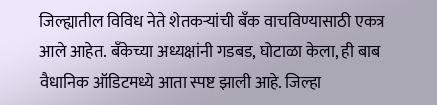जिल्ह्यातील विविध नेते शेतकऱ्यांची बॅंक वाचविण्यासाठी एकत्र आले आहेत. बॅंकेच्या अध्यक्षांनी गडबड, घोटाळा केला, ही बाब वैधानिक ऑडिटमध्ये आता स्पष्ट झाली आहे. जिल्हा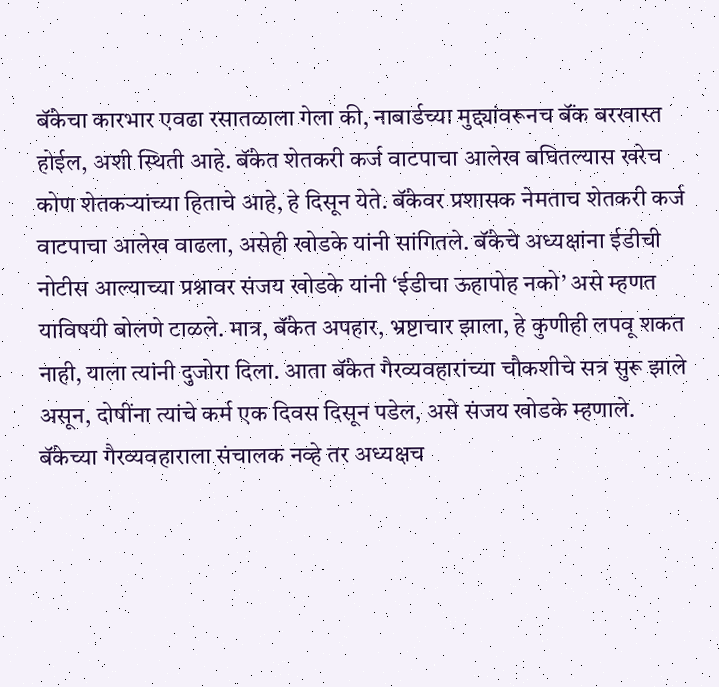बॅंकेचा कारभार एवढा रसातळाला गेला की, नाबार्डच्या मुद्द्यांवरूनच बॅंक बरखास्त होईल, अशी स्थिती आहे. बॅंकेत शेतकरी कर्ज वाटपाचा आलेख बघितल्यास खरेच कोण शेतकऱ्यांच्या हिताचे आहे, हे दिसून येते. बॅंकेवर प्रशासक नेमताच शेतकरी कर्ज वाटपाचा आलेख वाढला, असेही खोडके यांनी सांगितले. बॅंकेचे अध्यक्षांना ईडीची नोटीस आल्याच्या प्रश्नावर संजय खोडके यांनी ‘ईडीचा ऊहापोह नको’ असे म्हणत याविषयी बोलणे टाळले. मात्र, बॅंकेत अपहार, भ्रष्टाचार झाला, हे कुणीही लपवू शकत नाही, याला त्यांनी दुजोरा दिला. आता बॅंकेत गैरव्यवहारांच्या चौकशीचे सत्र सुरू झाले असून, दोषींना त्यांचे कर्म एक दिवस दिसून पडेल, असे संजय खोडके म्हणाले. बॅंकेच्या गैरव्यवहाराला संचालक नव्हे तर अध्यक्षच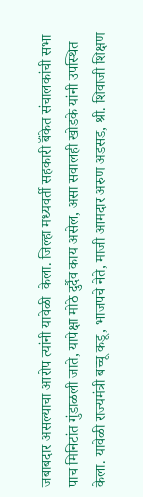जबाबदार असल्याचा आरोप त्यांनी यावेळी  केला. जिल्हा मध्यवर्ती सहकारी बॅंकेत संचालकांची सभा पाच मिनिटांत गुंडाळली जाते, यापेक्षा मोठे दुर्दैव काय असेल, असा सवालही खोडके यांनी उपस्थित केला. यावेळी राज्यमंत्री बच्चू कडू, भाजपचे नेते, माजी आमदार अरुण अडसड, श्री. शिवाजी शिक्षण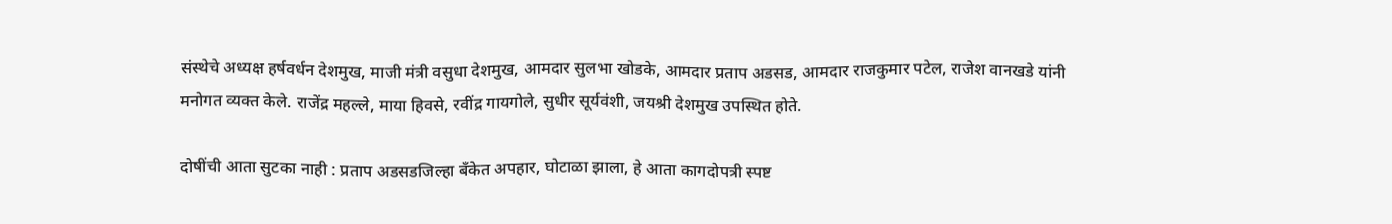संस्थेचे अध्यक्ष हर्षवर्धन देशमुख, माजी मंत्री वसुधा देशमुख, आमदार सुलभा खोडके, आमदार प्रताप अडसड, आमदार राजकुमार पटेल, राजेश वानखडे यांनी मनोगत व्यक्त केले. राजेंद्र महल्ले, माया हिवसे, रवींद्र गायगोले, सुधीर सूर्यवंशी, जयश्री देशमुख उपस्थित होते.

दोषींची आता सुटका नाही : प्रताप अडसडजिल्हा बॅंकेत अपहार, घोटाळा झाला, हे आता कागदोपत्री स्पष्ट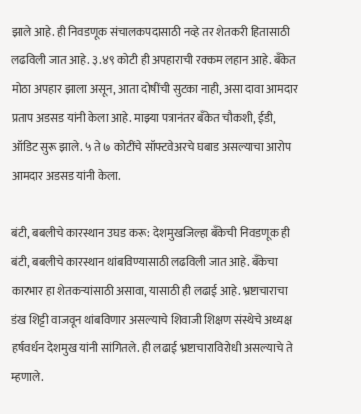झाले आहे. ही निवडणूक संचालकपदासाठी नव्हे तर शेतकरी हितासाठी लढविली जात आहे. ३.४९ कोटी ही अपहाराची रक्कम लहान आहे. बॅंकेत मोठा अपहार झाला असून, आता दोषींची सुटका नाही, असा दावा आमदार प्रताप अडसड यांनी केला आहे. माझ्या पत्रानंतर बॅंकेत चौकशी, ईडी, ऑडिट सुरू झाले. ५ ते ७ कोटींचे सॉफ्टवेअरचे घबाड असल्याचा आरोप आमदार अडसड यांनी केला.

बंटी, बबलीचे कारस्थान उघड करू: देशमुखजिल्हा बँकेची निवडणूक ही बंटी, बबलीचे कारस्थान थांबविण्यासाठी लढविली जात आहे. बॅंकेचा कारभार हा शेतकऱ्यांसाठी असावा, यासाठी ही लढाई आहे. भ्रष्टाचाराचा डंख शिट्टी वाजवून थांबविणार असल्याचे शिवाजी शिक्षण संस्थेचे अध्यक्ष हर्षवर्धन देशमुख यांनी सांगितले. ही लढाई भ्रष्टाचाराविरोधी असल्याचे ते म्हणाले.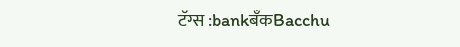टॅग्स :bankबँकBacchu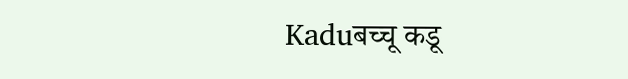Kaduबच्चू कडू